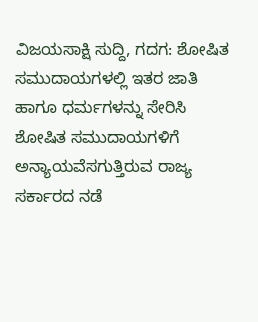ವಿಜಯಸಾಕ್ಷಿ ಸುದ್ದಿ, ಗದಗ: ಶೋಷಿತ ಸಮುದಾಯಗಳಲ್ಲಿ ಇತರ ಜಾತಿ ಹಾಗೂ ಧರ್ಮಗಳನ್ನು ಸೇರಿಸಿ ಶೋಷಿತ ಸಮುದಾಯಗಳಿಗೆ ಅನ್ಯಾಯವೆಸಗುತ್ತಿರುವ ರಾಜ್ಯ ಸರ್ಕಾರದ ನಡೆ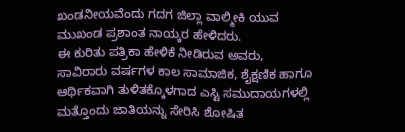ಖಂಡನೀಯವೆಂದು ಗದಗ ಜಿಲ್ಲಾ ವಾಲ್ಮೀಕಿ ಯುವ ಮುಖಂಡ ಪ್ರಶಾಂತ ನಾಯ್ಕರ ಹೇಳಿದರು.
ಈ ಕುರಿತು ಪತ್ರಿಕಾ ಹೇಳಿಕೆ ನೀಡಿರುವ ಅವರು, ಸಾವಿರಾರು ವರ್ಷಗಳ ಕಾಲ ಸಾಮಾಜಿಕ, ಶೈಕ್ಷಣಿಕ ಹಾಗೂ ಆರ್ಥಿಕವಾಗಿ ತುಳಿತಕ್ಕೊಳಗಾದ ಎಸ್ಟಿ ಸಮುದಾಯಗಳಲ್ಲಿ ಮತ್ತೊಂದು ಜಾತಿಯನ್ನು ಸೇರಿಸಿ ಶೋಷಿತ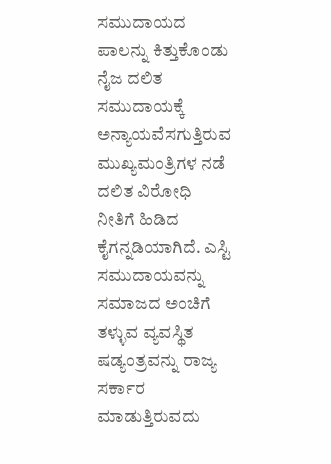ಸಮುದಾಯದ ಪಾಲನ್ನು ಕಿತ್ತುಕೊಂಡು ನೈಜ ದಲಿತ ಸಮುದಾಯಕ್ಕೆ ಅನ್ಯಾಯವೆಸಗುತ್ತಿರುವ ಮುಖ್ಯಮಂತ್ರಿಗಳ ನಡೆ ದಲಿತ ವಿರೋಧಿ ನೀತಿಗೆ ಹಿಡಿದ ಕೈಗನ್ನಡಿಯಾಗಿದೆ. ಎಸ್ಟಿ ಸಮುದಾಯವನ್ನು ಸಮಾಜದ ಅಂಚಿಗೆ ತಳ್ಳುವ ವ್ಯವಸ್ಥಿತ ಷಡ್ಯಂತ್ರವನ್ನು ರಾಜ್ಯ ಸರ್ಕಾರ ಮಾಡುತ್ತಿರುವದು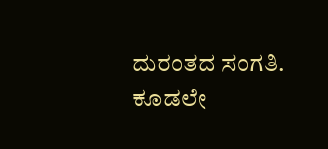ದುರಂತದ ಸಂಗತಿ.
ಕೂಡಲೇ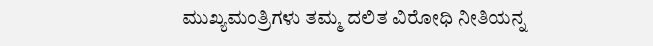ಮುಖ್ಯಮಂತ್ರಿಗಳು ತಮ್ಮ ದಲಿತ ವಿರೋಧಿ ನೀತಿಯನ್ನ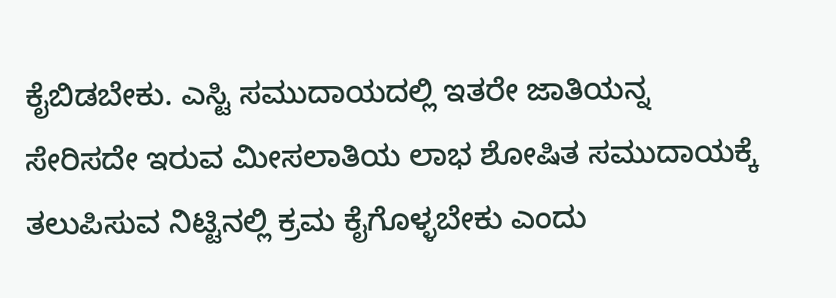ಕೈಬಿಡಬೇಕು. ಎಸ್ಟಿ ಸಮುದಾಯದಲ್ಲಿ ಇತರೇ ಜಾತಿಯನ್ನ ಸೇರಿಸದೇ ಇರುವ ಮೀಸಲಾತಿಯ ಲಾಭ ಶೋಷಿತ ಸಮುದಾಯಕ್ಕೆ ತಲುಪಿಸುವ ನಿಟ್ಟಿನಲ್ಲಿ ಕ್ರಮ ಕೈಗೊಳ್ಳಬೇಕು ಎಂದು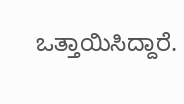ಒತ್ತಾಯಿಸಿದ್ದಾರೆ.